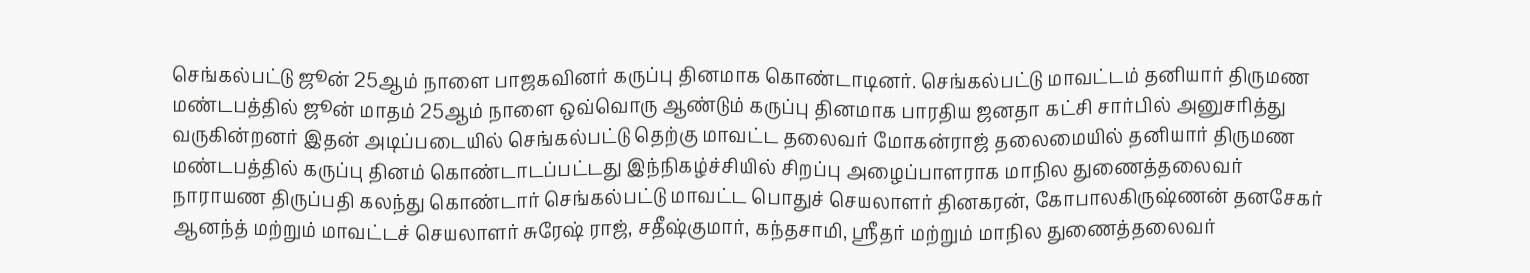செங்கல்பட்டு ஜூன் 25ஆம் நாளை பாஜகவினர் கருப்பு தினமாக கொண்டாடினர். செங்கல்பட்டு மாவட்டம் தனியார் திருமண மண்டபத்தில் ஜூன் மாதம் 25ஆம் நாளை ஒவ்வொரு ஆண்டும் கருப்பு தினமாக பாரதிய ஜனதா கட்சி சார்பில் அனுசரித்து வருகின்றனர் இதன் அடிப்படையில் செங்கல்பட்டு தெற்கு மாவட்ட தலைவர் மோகன்ராஜ் தலைமையில் தனியார் திருமண மண்டபத்தில் கருப்பு தினம் கொண்டாடப்பட்டது இந்நிகழ்ச்சியில் சிறப்பு அழைப்பாளராக மாநில துணைத்தலைவர் நாராயண திருப்பதி கலந்து கொண்டார் செங்கல்பட்டு மாவட்ட பொதுச் செயலாளர் தினகரன், கோபாலகிருஷ்ணன் தனசேகர் ஆனந்த் மற்றும் மாவட்டச் செயலாளர் சுரேஷ் ராஜ், சதீஷ்குமார், கந்தசாமி, ஸ்ரீதர் மற்றும் மாநில துணைத்தலைவர்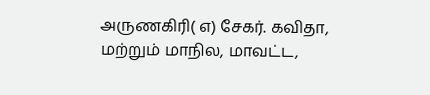அருணகிரி( எ) சேகர். கவிதா, மற்றும் மாநில, மாவட்ட,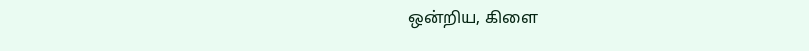ஒன்றிய, கிளை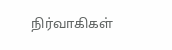நிர்வாகிகள்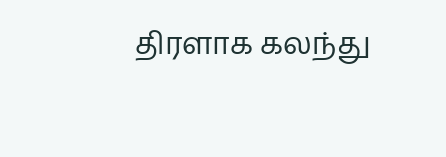திரளாக கலந்து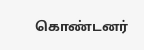கொண்டனர்